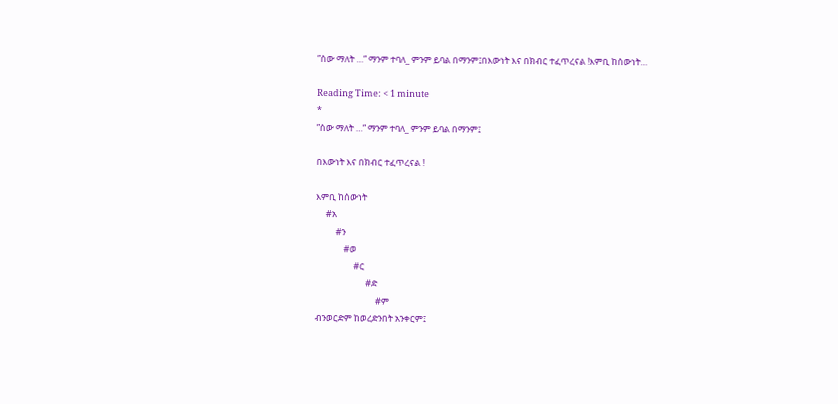”ሰው ማለት …” ማንም ተባለ_ ምንም ይባል በማንም፤በእውነት እና በክብር ተፈጥረናል !እምቢ ከሰውነት…

Reading Time: < 1 minute
*
”ሰው ማለት …” ማንም ተባለ_ ምንም ይባል በማንም፤

በእውነት እና በክብር ተፈጥረናል !

እምቢ ከሰውነት
     #አ
          #ን
              #ወ
                   #ር
                         #ድ
                              #ም
ብንወርድም ከወረድንበት አንቀርም፤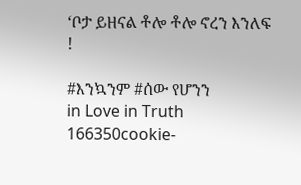‘ቦታ ይዘናል ቶሎ ቶሎ ኖረን እንለፍ !

#እንኳንም #ሰው የሆንን
in Love in Truth
166350cookie-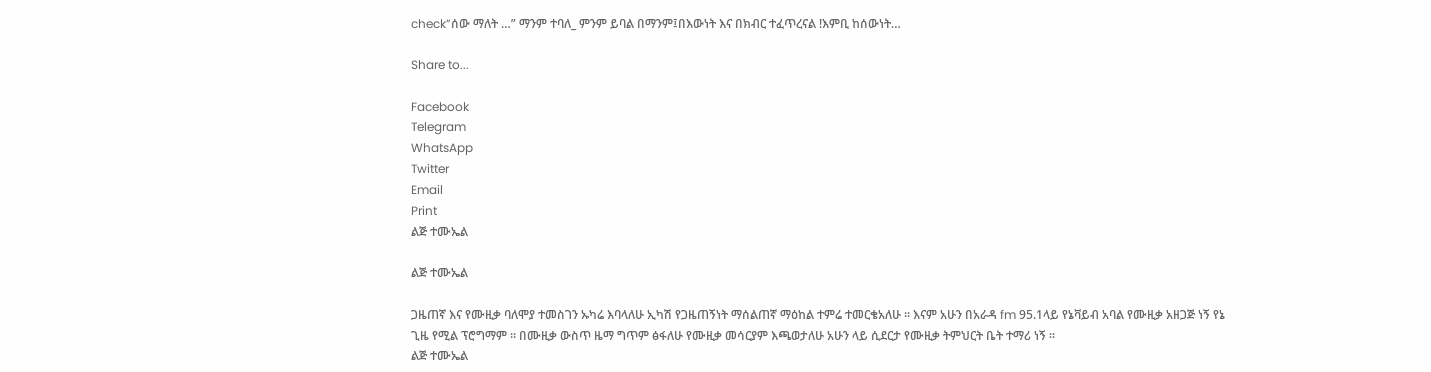check”ሰው ማለት …” ማንም ተባለ_ ምንም ይባል በማንም፤በእውነት እና በክብር ተፈጥረናል !እምቢ ከሰውነት…

Share to...

Facebook
Telegram
WhatsApp
Twitter
Email
Print
ልጅ ተሙኤል

ልጅ ተሙኤል

ጋዜጠኛ እና የሙዚቃ ባለሞያ ተመስገን ኡካሬ እባላለሁ ኢካሽ የጋዜጠኝነት ማሰልጠኛ ማዕከል ተምሬ ተመርቄአለሁ ፡፡ እናም አሁን በአራዳ fm 95.1ላይ የኔቫይብ አባል የሙዚቃ አዘጋጅ ነኝ የኔ ጊዜ የሚል ፕሮግማም ፡፡ በሙዚቃ ውስጥ ዜማ ግጥም ፅፋለሁ የሙዚቃ መሳርያም እጫወታለሁ አሁን ላይ ሲደርታ የሙዚቃ ትምህርት ቤት ተማሪ ነኝ ፡፡
ልጅ ተሙኤል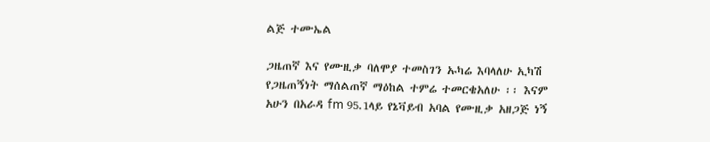ልጅ ተሙኤል

ጋዜጠኛ እና የሙዚቃ ባለሞያ ተመስገን ኡካሬ እባላለሁ ኢካሽ የጋዜጠኝነት ማሰልጠኛ ማዕከል ተምሬ ተመርቄአለሁ ፡፡ እናም አሁን በአራዳ fm 95.1ላይ የኔቫይብ አባል የሙዚቃ አዘጋጅ ነኝ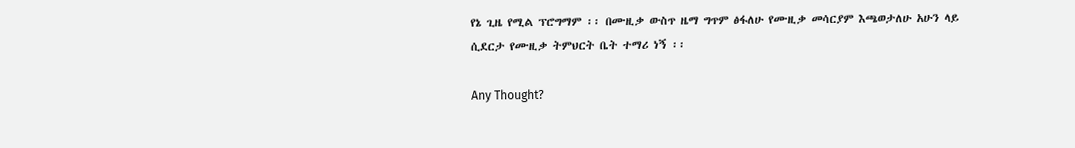የኔ ጊዜ የሚል ፕሮግማም ፡፡ በሙዚቃ ውስጥ ዜማ ግጥም ፅፋለሁ የሙዚቃ መሳርያም እጫወታለሁ አሁን ላይ ሲደርታ የሙዚቃ ትምህርት ቤት ተማሪ ነኝ ፡፡

Any Thought?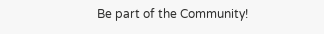Be part of the Community!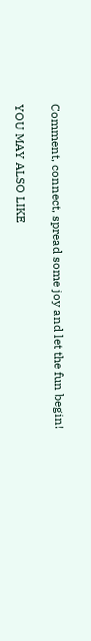Comment, connect, spread some joy and let the fun begin!

YOU MAY ALSO LIKE